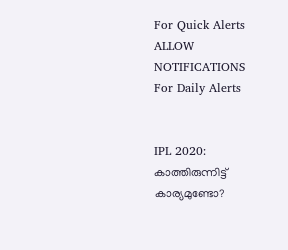For Quick Alerts
ALLOW NOTIFICATIONS
For Daily Alerts


IPL 2020: കാത്തിരുന്നിട്ട് കാര്യമുണ്ടോ?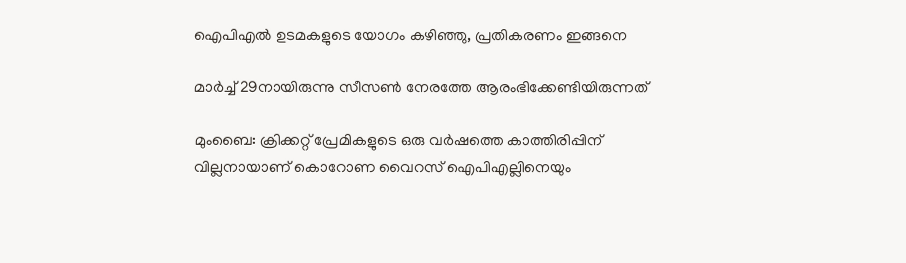ഐപിഎല്‍ ഉടമകളുടെ യോഗം കഴിഞ്ഞു, പ്രതികരണം ഇങ്ങനെ

മാര്‍ച്ച് 29നായിരുന്നു സീസണ്‍ നേരത്തേ ആരംഭിക്കേണ്ടിയിരുന്നത്

മുംബൈ: ക്രിക്കറ്റ് പ്രേമികളുടെ ഒരു വര്‍ഷത്തെ കാത്തിരിപ്പിന് വില്ലനായാണ് കൊറോണ വൈറസ് ഐപിഎല്ലിനെയും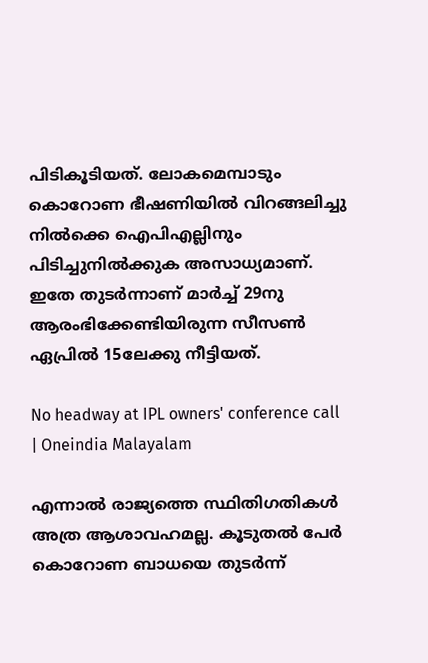പിടികൂടിയത്. ലോകമെമ്പാടും കൊറോണ ഭീഷണിയില്‍ വിറങ്ങലിച്ചു നില്‍ക്കെ ഐപിഎല്ലിനും പിടിച്ചുനില്‍ക്കുക അസാധ്യമാണ്. ഇതേ തുടര്‍ന്നാണ് മാര്‍ച്ച് 29നു ആരംഭിക്കേണ്ടിയിരുന്ന സീസണ്‍ ഏപ്രില്‍ 15ലേക്കു നീട്ടിയത്.

No headway at IPL owners' conference call | Oneindia Malayalam

എന്നാല്‍ രാജ്യത്തെ സ്ഥിതിഗതികള്‍ അത്ര ആശാവഹമല്ല. കൂടുതല്‍ പേര്‍ കൊറോണ ബാധയെ തുടര്‍ന്ന്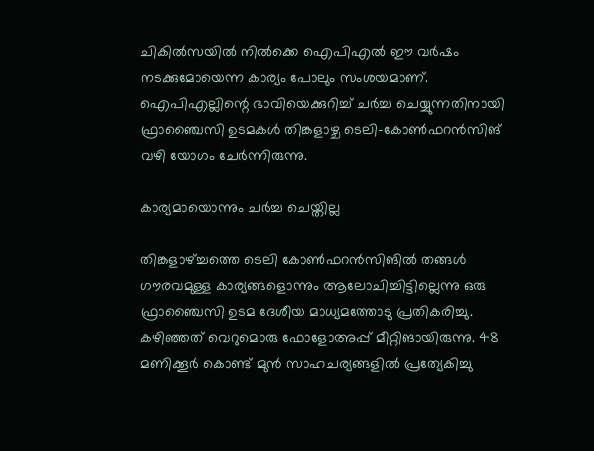ചികില്‍സയില്‍ നില്‍ക്കെ ഐപിഎല്‍ ഈ വര്‍ഷം നടക്കുമോയെന്ന കാര്യം പോലും സംശയമാണ്. ഐപിഎല്ലിന്റെ ഭാവിയെക്കുറിച്ച് ചര്‍ച്ച ചെയ്യുന്നതിനായി ഫ്രാഞ്ചൈസി ഉടമകള്‍ തിങ്കളാഴ്ച ടെലി-കോണ്‍ഫറന്‍സിങ് വഴി യോഗം ചേര്‍ന്നിരുന്നു.

കാര്യമായൊന്നും ചര്‍ച്ച ചെയ്തില്ല

തിങ്കളാഴ്ച്ചത്തെ ടെലി കോണ്‍ഫറന്‍സിങില്‍ തങ്ങള്‍ ഗൗരവമുള്ള കാര്യങ്ങളൊന്നും ആലോചിച്ചിട്ടില്ലെന്നു ഒരു ഫ്രാഞ്ചൈസി ഉടമ ദേശീയ മാധ്യമത്തോടു പ്രതികരിച്ചു. കഴിഞ്ഞത് വെറുമൊരു ഫോളോഅപ്പ് മീറ്റിങായിരുന്നു. 48 മണിക്കൂര്‍ കൊണ്ട് മുന്‍ സാഹചര്യങ്ങളില്‍ പ്രത്യേകിച്ചു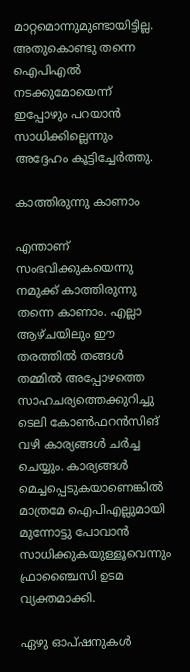മാറ്റമൊന്നുമുണ്ടായിട്ടില്ല. അതുകൊണ്ടു തന്നെ ഐപിഎല്‍ നടക്കുമോയെന്ന് ഇപ്പോഴും പറയാന്‍ സാധിക്കില്ലെന്നും അദ്ദേഹം കൂട്ടിച്ചേര്‍ത്തു.

കാത്തിരുന്നു കാണാം

എന്താണ് സംഭവിക്കുകയെന്നു നമുക്ക് കാത്തിരുന്നു തന്നെ കാണാം. എല്ലാ ആഴ്ചയിലും ഈ തരത്തില്‍ തങ്ങള്‍ തമ്മില്‍ അപ്പോഴത്തെ സാഹചര്യത്തെക്കുറിച്ചു ടെലി കോണ്‍ഫറന്‍സിങ് വഴി കാര്യങ്ങള്‍ ചര്‍ച്ച ചെയ്യും. കാര്യങ്ങള്‍ മെച്ചപ്പെടുകയാണെങ്കില്‍ മാത്രമേ ഐപിഎല്ലുമായി മുന്നോട്ടു പോവാന്‍ സാധിക്കുകയുള്ളൂവെന്നും ഫ്രാഞ്ചൈസി ഉടമ വ്യക്തമാക്കി.

ഏഴു ഓപ്ഷനുകള്‍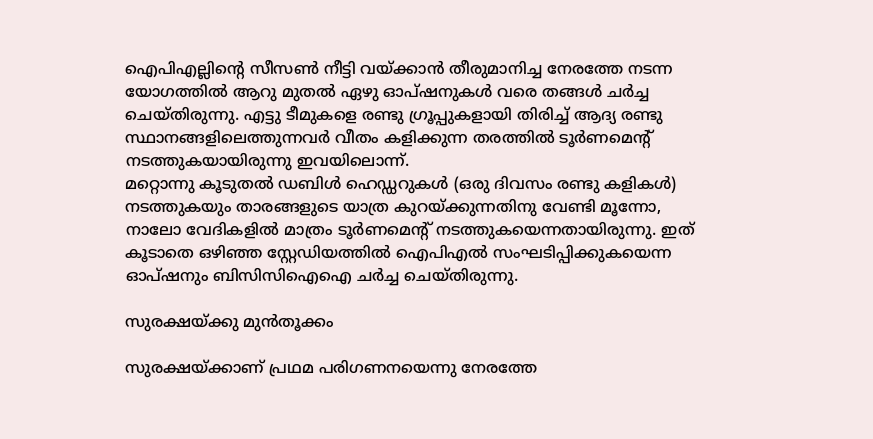ഐപിഎല്ലിന്റെ സീസണ്‍ നീട്ടി വയ്ക്കാന്‍ തീരുമാനിച്ച നേരത്തേ നടന്ന യോഗത്തില്‍ ആറു മുതല്‍ ഏഴു ഓപ്ഷനുകള്‍ വരെ തങ്ങള്‍ ചര്‍ച്ച ചെയ്തിരുന്നു. എട്ടു ടീമുകളെ രണ്ടു ഗ്രൂപ്പുകളായി തിരിച്ച് ആദ്യ രണ്ടു സ്ഥാനങ്ങളിലെത്തുന്നവര്‍ വീതം കളിക്കുന്ന തരത്തില്‍ ടൂര്‍ണമെന്റ് നടത്തുകയായിരുന്നു ഇവയിലൊന്ന്.
മറ്റൊന്നു കൂടുതല്‍ ഡബിള്‍ ഹെഡ്ഡറുകള്‍ (ഒരു ദിവസം രണ്ടു കളികള്‍) നടത്തുകയും താരങ്ങളുടെ യാത്ര കുറയ്ക്കുന്നതിനു വേണ്ടി മൂന്നോ, നാലോ വേദികളില്‍ മാത്രം ടൂര്‍ണമെന്റ് നടത്തുകയെന്നതായിരുന്നു. ഇത് കൂടാതെ ഒഴിഞ്ഞ സ്റ്റേഡിയത്തില്‍ ഐപിഎല്‍ സംഘടിപ്പിക്കുകയെന്ന ഓപ്ഷനും ബിസിസിഐഐ ചര്‍ച്ച ചെയ്തിരുന്നു.

സുരക്ഷയ്ക്കു മുന്‍തൂക്കം

സുരക്ഷയ്ക്കാണ് പ്രഥമ പരിഗണനയെന്നു നേരത്തേ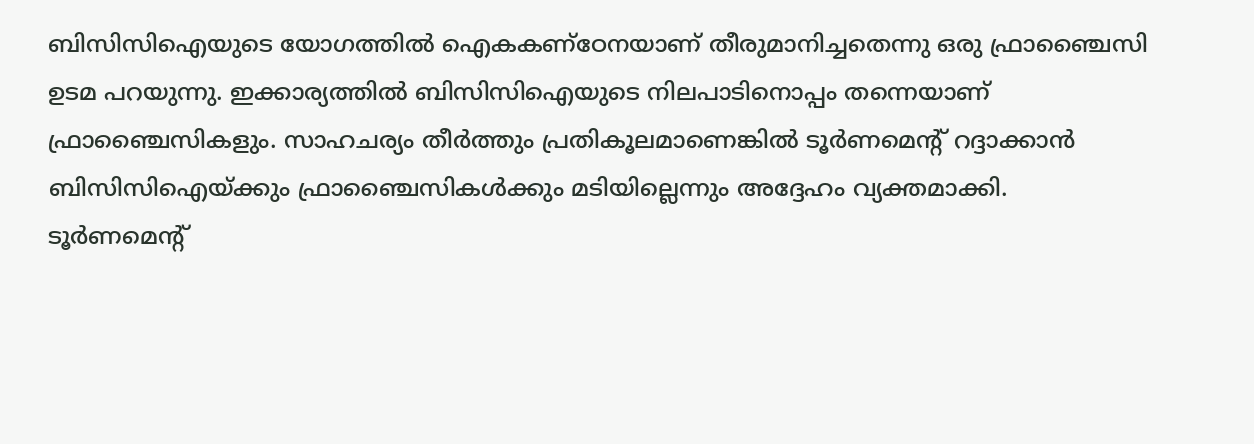ബിസിസിഐയുടെ യോഗത്തില്‍ ഐകകണ്‌ഠേനയാണ് തീരുമാനിച്ചതെന്നു ഒരു ഫ്രാഞ്ചൈസി ഉടമ പറയുന്നു. ഇക്കാര്യത്തില്‍ ബിസിസിഐയുടെ നിലപാടിനൊപ്പം തന്നെയാണ് ഫ്രാഞ്ചൈസികളും. സാഹചര്യം തീര്‍ത്തും പ്രതികൂലമാണെങ്കില്‍ ടൂര്‍ണമെന്റ് റദ്ദാക്കാന്‍ ബിസിസിഐയ്ക്കും ഫ്രാഞ്ചൈസികള്‍ക്കും മടിയില്ലെന്നും അദ്ദേഹം വ്യക്തമാക്കി.
ടൂര്‍ണമെന്റ്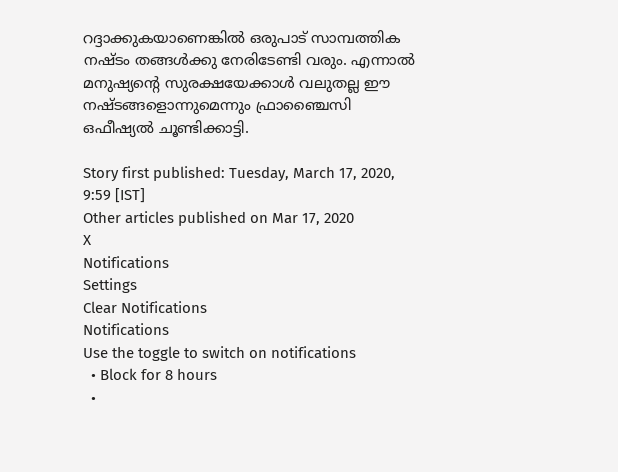റദ്ദാക്കുകയാണെങ്കില്‍ ഒരുപാട് സാമ്പത്തിക നഷ്ടം തങ്ങള്‍ക്കു നേരിടേണ്ടി വരും. എന്നാല്‍ മനുഷ്യന്റെ സുരക്ഷയേക്കാള്‍ വലുതല്ല ഈ നഷ്ടങ്ങളൊന്നുമെന്നും ഫ്രാഞ്ചൈസി ഒഫീഷ്യല്‍ ചൂണ്ടിക്കാട്ടി.

Story first published: Tuesday, March 17, 2020, 9:59 [IST]
Other articles published on Mar 17, 2020
X
Notifications
Settings
Clear Notifications
Notifications
Use the toggle to switch on notifications
  • Block for 8 hours
  •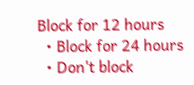Block for 12 hours
  • Block for 24 hours
  • Don't block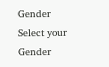Gender
Select your Gender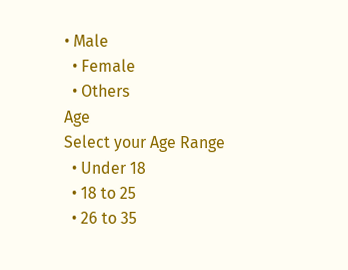• Male
  • Female
  • Others
Age
Select your Age Range
  • Under 18
  • 18 to 25
  • 26 to 35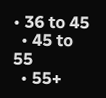• 36 to 45
  • 45 to 55
  • 55+